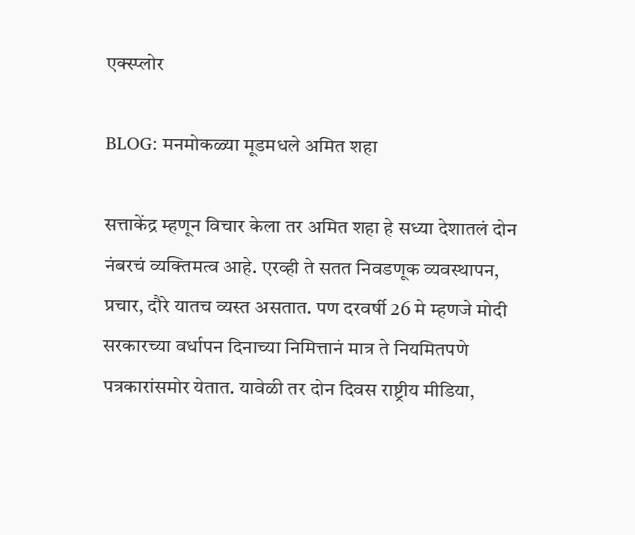एक्स्प्लोर

BLOG: मनमोकळ्या मूडमधले अमित शहा

सत्ताकेंद्र म्हणून विचार केला तर अमित शहा हे सध्या देशातलं दोन नंबरचं व्यक्तिमत्व आहे. एरव्ही ते सतत निवडणूक व्यवस्थापन, प्रचार, दौरे यातच व्यस्त असतात. पण दरवर्षी 26 मे म्हणजे मोदी सरकारच्या वर्धापन दिनाच्या निमित्तानं मात्र ते नियमितपणे पत्रकारांसमोर येतात. यावेळी तर दोन दिवस राष्ट्रीय मीडिया,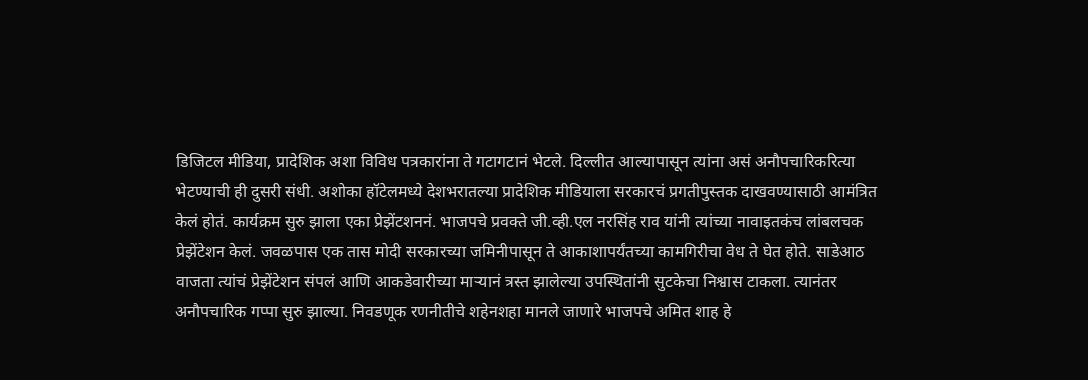डिजिटल मीडिया, प्रादेशिक अशा विविध पत्रकारांना ते गटागटानं भेटले. दिल्लीत आल्यापासून त्यांना असं अनौपचारिकरित्या भेटण्याची ही दुसरी संधी. अशोका हॉटेलमध्ये देशभरातल्या प्रादेशिक मीडियाला सरकारचं प्रगतीपुस्तक दाखवण्यासाठी आमंत्रित केलं होतं. कार्यक्रम सुरु झाला एका प्रेझेंटशननं. भाजपचे प्रवक्ते जी.व्ही.एल नरसिंह राव यांनी त्यांच्या नावाइतकंच लांबलचक प्रेझेंटेशन केलं. जवळपास एक तास मोदी सरकारच्या जमिनीपासून ते आकाशापर्यंतच्या कामगिरीचा वेध ते घेत होते. साडेआठ वाजता त्यांचं प्रेझेंटेशन संपलं आणि आकडेवारीच्या माऱ्यानं त्रस्त झालेल्या उपस्थितांनी सुटकेचा निश्वास टाकला. त्यानंतर अनौपचारिक गप्पा सुरु झाल्या. निवडणूक रणनीतीचे शहेनशहा मानले जाणारे भाजपचे अमित शाह हे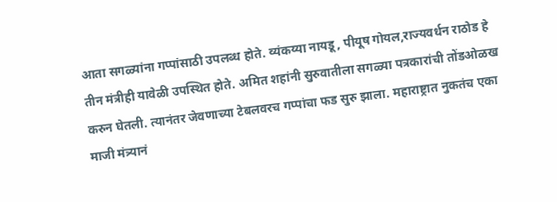आता सगळ्यांना गप्पांसाठी उपलब्ध होते. व्यंकय्या नायडू, पीयूष गोयल,राज्यवर्धन राठोड हे तीन मंत्रीही यावेळी उपस्थित होते. अमित शहांनी सुरुवातीला सगळ्या पत्रकारांची तोंडओळख करुन घेतली. त्यानंतर जेवणाच्या टेबलवरच गप्पांचा फड सुरु झाला. महाराष्ट्रात नुकतंच एका माजी मंत्र्यानं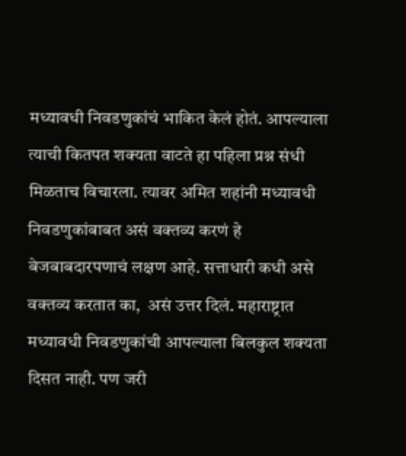मध्यावधी निवडणुकांचं भाकित केलं होतं. आपल्याला त्याची कितपत शक्यता वाटते हा पहिला प्रश्न संधी मिळताच विचारला. त्यावर अमित शहांनी मध्यावधी निवडणुकांबाबत असं वक्तव्य करणं हे बेजबाबदारपणाचं लक्षण आहे. सत्ताधारी कधी असे वक्तव्य करतात का,  असं उत्तर दिलं. महाराष्ट्रात मध्यावधी निवडणुकांची आपल्याला बिलकुल शक्यता दिसत नाही. पण जरी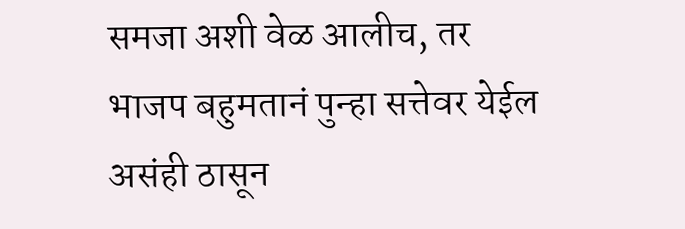समजा अशी वेळ आलीच, तर भाजप बहुमतानं पुन्हा सत्तेवर येईल असंही ठासून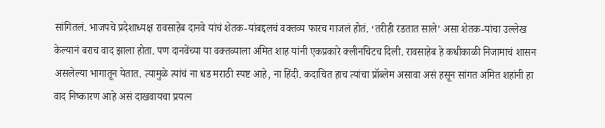सांगितलं. भाजपचे प्रदेशाध्यक्ष रावसाहेब दानवे यांचं शेतक-यांबद्दलचं वक्तव्य फारच गाजलं होतं. ‘तरीही रडतात साले’ असा शेतक-यांचा उल्लेख केल्यानं बराच वाद झाला होता. पण दानवेंच्या या वक्तव्याला अमित शाह यांनी एकप्रकारे क्लीनचिटच दिली. रावसाहेब हे कधीकाळी निजामाचं शासन असलेल्या भागातून येतात. त्यामुळे त्यांचं ना धड मराठी स्पष्ट आहे, ना हिंदी. कदाचित हाच त्यांचा प्रॉब्लेम असावा असं हसून सांगत अमित शहांनी हा वाद निष्कारण आहे असं दाखवायचा प्रयत्न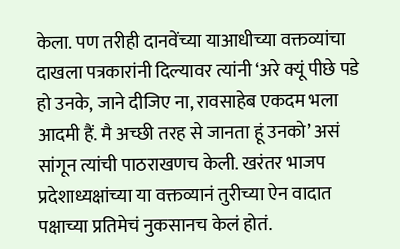केला. पण तरीही दानवेंच्या याआधीच्या वक्तव्यांचा दाखला पत्रकारांनी दिल्यावर त्यांनी ‘अरे क्यूं पीछे पडे हो उनके, जाने दीजिए ना, रावसाहेब एकदम भला आदमी हैं. मै अच्छी तरह से जानता हूं उनको’ असं सांगून त्यांची पाठराखणच केली. खरंतर भाजप प्रदेशाध्यक्षांच्या या वक्तव्यानं तुरीच्या ऐन वादात पक्षाच्या प्रतिमेचं नुकसानच केलं होतं.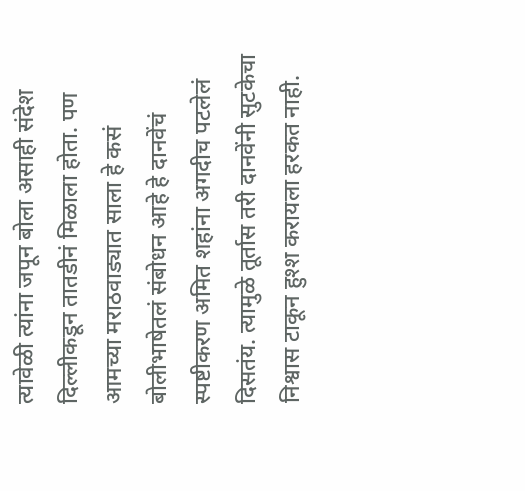त्यावेळी त्यांना जपून बोला असाही संदेश दिल्लीकडून तातडीनं मिळाला होता. पण आमच्या मराठवाड्यात साला हे कसं बोलीभाषेतलं संबोधन आहे हे दानवेंचं स्पष्टीकरण अमित शहांना अगदीच पटलेलं दिसतंय. त्यामुळे तूर्तास तरी दानवेंनी सुटकेचा निश्वास टाकून हुश्श करायला हरकत नाही.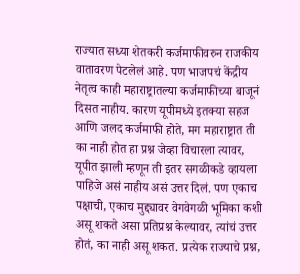राज्यात सध्या शेतकरी कर्जमाफीवरुन राजकीय वातावरण पेटलेलं आहे. पण भाजपचं केंद्रीय नेतृत्व काही महाराष्ट्रातल्या कर्जमाफीच्या बाजूनं दिसत नाहीय. कारण यूपीमध्ये इतक्या सहज आणि जलद कर्जमाफी होते, मग महाराष्ट्रात ती का नाही होत हा प्रश्न जेव्हा विचारला त्यावर, यूपीत झाली म्हणून ती इतर सगळीकडे व्हायला पाहिजे असं नाहीय असं उत्तर दिलं. पण एकाच पक्षाची, एकाच मुद्द्यावर वेगवेगळी भूमिका कशी असू शकते असा प्रतिप्रश्न केल्यावर, त्यांचं उत्तर होतं, का नाही असू शकत. प्रत्येक राज्याचे प्रश्न,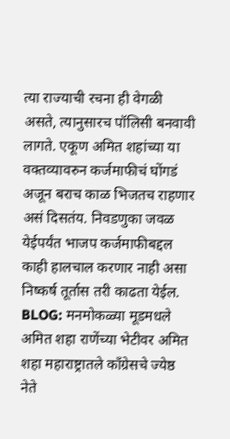त्या राज्याची रचना ही वेगळी असते, त्यानुसारच पॉलिसी बनवावी लागते. एकूण अमित शहांच्या या वक्तव्यावरुन कर्जमाफीचं घोंगडं अजून बराच काळ भिजतच राहणार असं दिसतंय. निवडणुका जवळ येईपर्यंत भाजप कर्जमाफीबद्दल काही हालचाल करणार नाही असा निष्कर्ष तूर्तास तरी काढता येईल. BLOG: मनमोकळ्या मूडमधले अमित शहा राणेंच्या भेटीवर अमित शहा महाराष्ट्रातले काँग्रेसचे ज्येष्ठ नेते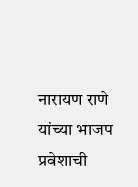नारायण राणे यांच्या भाजप प्रवेशाची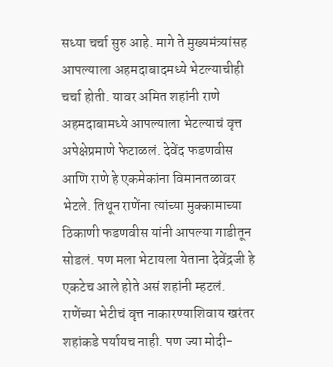सध्या चर्चा सुरु आहे. मागे ते मुख्यमंत्र्यांसह आपल्याला अहमदाबादमध्ये भेटल्याचीही चर्चा होती. यावर अमित शहांनी राणे अहमदाबामध्ये आपल्याला भेटल्याचं वृत्त अपेक्षेप्रमाणे फेटाळलं. देवेंद फडणवीस आणि राणे हे एकमेकांना विमानतळावर भेटले. तिथून राणेंना त्यांच्या मुक्कामाच्या ठिकाणी फडणवीस यांनी आपल्या गाडीतून सोडलं. पण मला भेटायला येताना देवेंद्रजी हे एकटेच आले होते असं शहांनी म्हटलं. राणेंच्या भेटीचं वृत्त नाकारण्याशिवाय खरंतर शहांकडे पर्यायच नाही. पण ज्या मोदी-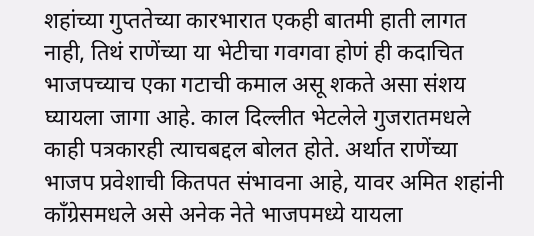शहांच्या गुप्ततेच्या कारभारात एकही बातमी हाती लागत नाही, तिथं राणेंच्या या भेटीचा गवगवा होणं ही कदाचित भाजपच्याच एका गटाची कमाल असू शकते असा संशय घ्यायला जागा आहे. काल दिल्लीत भेटलेले गुजरातमधले काही पत्रकारही त्याचबद्दल बोलत होते. अर्थात राणेंच्या भाजप प्रवेशाची कितपत संभावना आहे, यावर अमित शहांनी काँग्रेसमधले असे अनेक नेते भाजपमध्ये यायला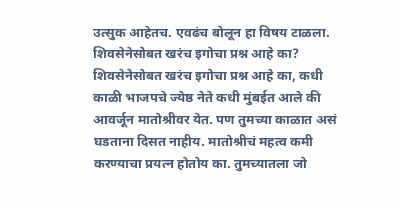उत्सुक आहेतच. एवढंच बोलून हा विषय टाळला. शिवसेनेसोबत खरंच इगोचा प्रश्न आहे का? शिवसेनेसोबत खरंच इगोचा प्रश्न आहे का, कधी काळी भाजपचे ज्येष्ठ नेते कधी मुंबईत आले की आवर्जून मातोश्रीवर येत. पण तुमच्या काळात असं घडताना दिसत नाहीय. मातोश्रीचं महत्व कमी करण्याचा प्रयत्न होतोय का. तुमच्यातला जो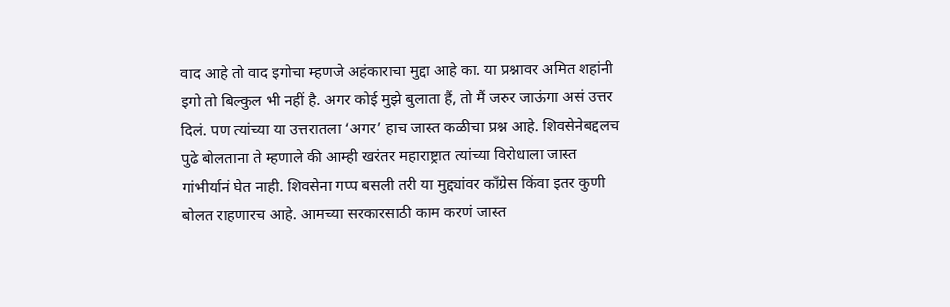वाद आहे तो वाद इगोचा म्हणजे अहंकाराचा मुद्दा आहे का. या प्रश्नावर अमित शहांनी इगो तो बिल्कुल भी नहीं है. अगर कोई मुझे बुलाता हैं, तो मैं जरुर जाऊंगा असं उत्तर दिलं. पण त्यांच्या या उत्तरातला ‘अगर’ हाच जास्त कळीचा प्रश्न आहे. शिवसेनेबद्दलच पुढे बोलताना ते म्हणाले की आम्ही खरंतर महाराष्ट्रात त्यांच्या विरोधाला जास्त गांभीर्यानं घेत नाही. शिवसेना गप्प बसली तरी या मुद्द्यांवर काँग्रेस किंवा इतर कुणी बोलत राहणारच आहे. आमच्या सरकारसाठी काम करणं जास्त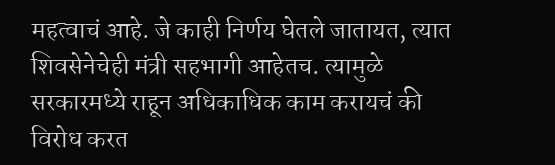महत्वाचं आहे. जे काही निर्णय घेतले जातायत, त्यात शिवसेनेचेही मंत्री सहभागी आहेतच. त्यामुळे सरकारमध्ये राहून अधिकाधिक काम करायचं की विरोध करत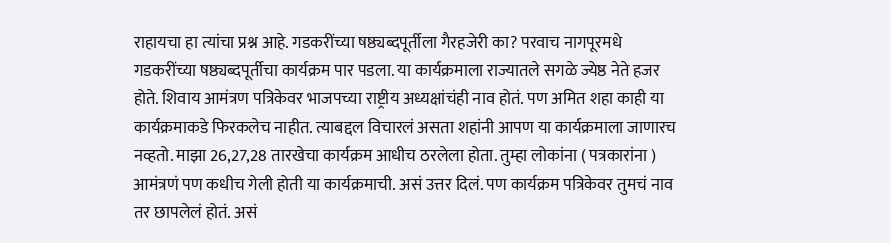राहायचा हा त्यांचा प्रश्न आहे. गडकरींच्या षष्ठ्यब्दपूर्तीला गैरहजेरी का? परवाच नागपूरमधे गडकरींच्या षष्ठ्यब्दपूर्तीचा कार्यक्रम पार पडला. या कार्यक्रमाला राज्यातले सगळे ज्येष्ठ नेते हजर होते. शिवाय आमंत्रण पत्रिकेवर भाजपच्या राष्ट्रीय अध्यक्षांचंही नाव होतं. पण अमित शहा काही या कार्यक्रमाकडे फिरकलेच नाहीत. त्याबद्दल विचारलं असता शहांनी आपण या कार्यक्रमाला जाणारच नव्हतो. माझा 26,27,28 तारखेचा कार्यक्रम आधीच ठरलेला होता. तुम्हा लोकांना ( पत्रकारांना ) आमंत्रणं पण कधीच गेली होती या कार्यक्रमाची. असं उत्तर दिलं. पण कार्यक्रम पत्रिकेवर तुमचं नाव तर छापलेलं होतं. असं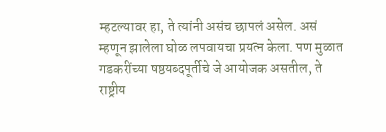म्हटल्यावर हा, ते त्यांनी असंच छापलं असेल. असं म्हणून झालेला घोळ लपवायचा प्रयत्न केला. पण मुळात गडकरींच्या षष्ठयब्दपूर्तीचे जे आयोजक असतील, ते राष्ट्रीय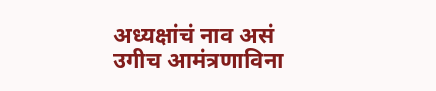अध्यक्षांचं नाव असं उगीच आमंत्रणाविना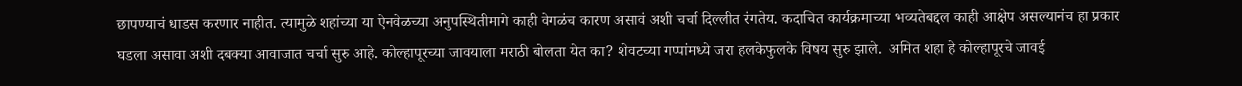छापण्याचं धाडस करणार नाहीत. त्यामुळे शहांच्या या ऐनवेळच्या अनुपस्थितीमागे काही वेगळंच कारण असावं अशी चर्चा दिल्लीत रंगतेय. कदाचित कार्यक्रमाच्या भव्यतेबद्दल काही आक्षेप असल्यानंच हा प्रकार घडला असावा अशी दबक्या आवाजात चर्चा सुरु आहे. कोल्हापूरच्या जावयाला मराठी बोलता येत का? शेवटच्या गप्पांमध्ये जरा हलकेफुलके विषय सुरु झाले.  अमित शहा हे कोल्हापूरचे जावई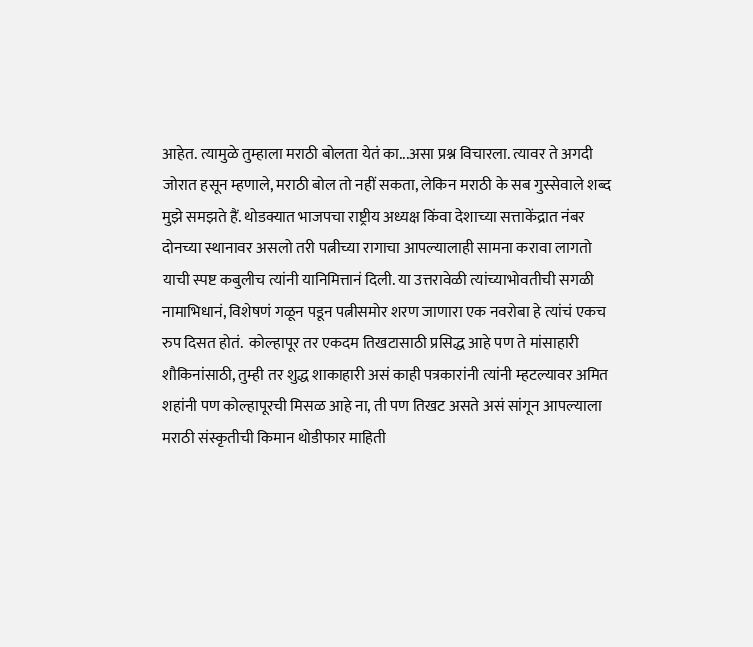आहेत. त्यामुळे तुम्हाला मराठी बोलता येतं का...असा प्रश्न विचारला. त्यावर ते अगदी जोरात हसून म्हणाले, मराठी बोल तो नहीं सकता, लेकिन मराठी के सब गुस्सेवाले शब्द मुझे समझते हैं. थोडक्यात भाजपचा राष्ट्रीय अध्यक्ष किंवा देशाच्या सत्ताकेंद्रात नंबर दोनच्या स्थानावर असलो तरी पत्नीच्या रागाचा आपल्यालाही सामना करावा लागतो याची स्पष्ट कबुलीच त्यांनी यानिमित्तानं दिली. या उत्तरावेळी त्यांच्याभोवतीची सगळी नामाभिधानं, विशेषणं गळून पडून पत्नीसमोर शरण जाणारा एक नवरोबा हे त्यांचं एकच रुप दिसत होतं.  कोल्हापूर तर एकदम तिखटासाठी प्रसिद्ध आहे पण ते मांसाहारी शौकिनांसाठी, तुम्ही तर शुद्ध शाकाहारी असं काही पत्रकारांनी त्यांनी म्हटल्यावर अमित शहांनी पण कोल्हापूरची मिसळ आहे ना, ती पण तिखट असते असं सांगून आपल्याला मराठी संस्कृतीची किमान थोडीफार माहिती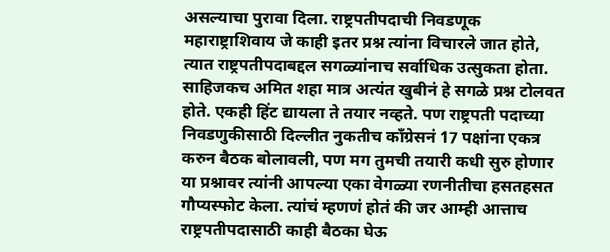असल्याचा पुरावा दिला. राष्ट्रपतीपदाची निवडणूक महाराष्ट्राशिवाय जे काही इतर प्रश्न त्यांना विचारले जात होते, त्यात राष्ट्रपतीपदाबद्दल सगळ्यांनाच सर्वाधिक उत्सुकता होता. साहिजकच अमित शहा मात्र अत्यंत खुबीनं हे सगळे प्रश्न टोलवत होते. एकही हिंट द्यायला ते तयार नव्हते. पण राष्ट्रपती पदाच्या निवडणुकीसाठी दिल्लीत नुकतीच काँग्रेसनं 17 पक्षांना एकत्र करुन बैठक बोलावली, पण मग तुमची तयारी कधी सुरु होणार या प्रश्नावर त्यांनी आपल्या एका वेगळ्या रणनीतीचा हसतहसत गौप्यस्फोट केला. त्यांचं म्हणणं होतं की जर आम्ही आत्ताच राष्ट्रपतीपदासाठी काही बैठका घेऊ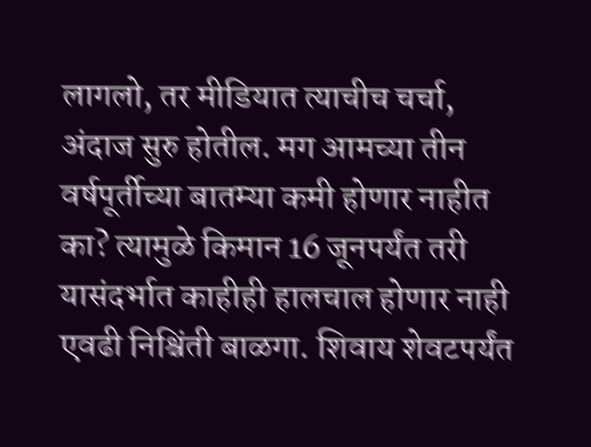लागलो, तर मीडियात त्याचीच चर्चा, अंदाज सुरु होतील. मग आमच्या तीन वर्षपूर्तीच्या बातम्या कमी होणार नाहीत का? त्यामुळे किमान 16 जूनपर्यंत तरी यासंदर्भात काहीही हालचाल होणार नाही एवढी निश्चिंती बाळगा. शिवाय शेवटपर्यंत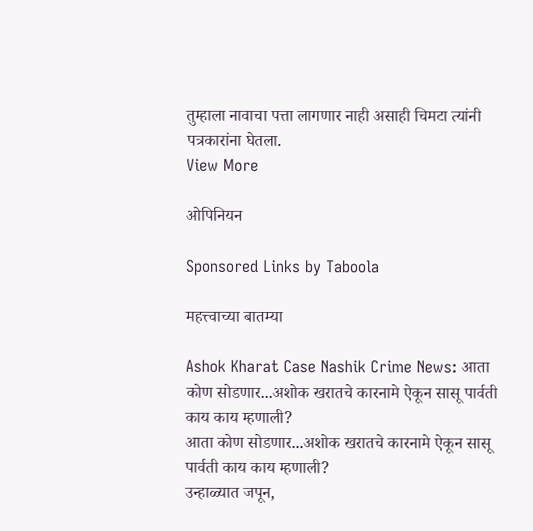तुम्हाला नावाचा पत्ता लागणार नाही असाही चिमटा त्यांनी पत्रकारांना घेतला.
View More

ओपिनियन

Sponsored Links by Taboola

महत्त्वाच्या बातम्या

Ashok Kharat Case Nashik Crime News: आता कोण सोडणार...अशोक खरातचे कारनामे ऐकून सासू पार्वती काय काय म्हणाली?
आता कोण सोडणार...अशोक खरातचे कारनामे ऐकून सासू पार्वती काय काय म्हणाली?
उन्हाळ्यात जपून,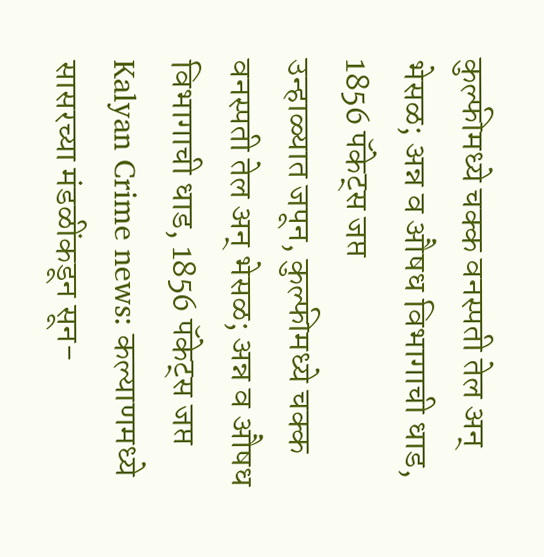कुल्फीमध्ये चक्क वनस्पती तेल अन् भेसळ; अन्न व औषध विभागाची धाड, 1856 पॅकेट्स जप्त
उन्हाळ्यात जपून, कुल्फीमध्ये चक्क वनस्पती तेल अन् भेसळ; अन्न व औषध विभागाची धाड, 1856 पॅकेट्स जप्त
Kalyan Crime news: कल्याणमध्ये सासरच्या मंडळींकडून सून-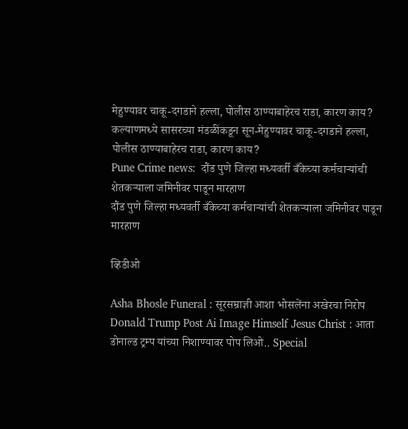मेहुण्यावर चाकू-दगडाने हल्ला, पोलीस ठाण्याबाहेरच राडा, कारण काय?
कल्याणमध्ये सासरच्या मंडळींकडून सून-मेहुण्यावर चाकू-दगडाने हल्ला, पोलीस ठाण्याबाहेरच राडा, कारण काय?
Pune Crime news:  दौंड पुणे जिल्हा मध्यवर्ती बँकेच्या कर्मचाऱ्यांची शेतकऱ्याला जमिनीवर पाडून मारहाण
दौंड पुणे जिल्हा मध्यवर्ती बँकेच्या कर्मचाऱ्यांची शेतकऱ्याला जमिनीवर पाडून मारहाण

व्हिडीओ

Asha Bhosle Funeral : सूरसम्राज्ञी आशा भोसलेंना अखेरचा निरोप
Donald Trump Post Ai Image Himself Jesus Christ : आता डोनाल्ड ट्रम्प यांच्या निशाण्यावर पोप लिओ.. Special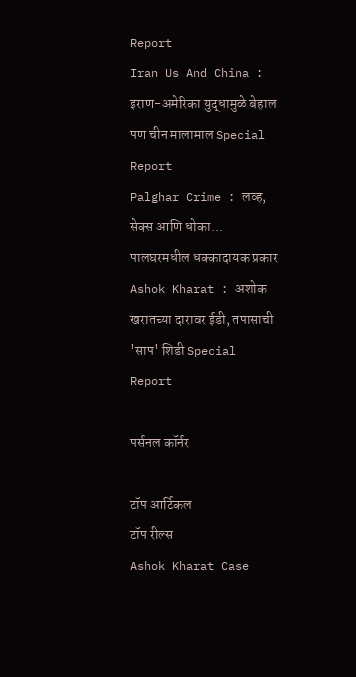Report
Iran Us And China : इराण-अमेरिका युद्धामुळे बेहाल पण चीन मालामाल Special Report
Palghar Crime : लव्ह, सेक्स आणि धोका... पालघरमधील धक्कादायक प्रकार
Ashok Kharat : अशोक खरातच्या दारावर ईडी, तपासाची 'साप' शिडी Special Report

पर्सनल कॉर्नर

टॉप आर्टिकल
टॉप रील्स
Ashok Kharat Case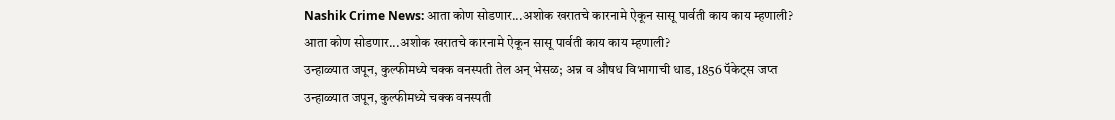Nashik Crime News: आता कोण सोडणार...अशोक खरातचे कारनामे ऐकून सासू पार्वती काय काय म्हणाली?
आता कोण सोडणार...अशोक खरातचे कारनामे ऐकून सासू पार्वती काय काय म्हणाली?
उन्हाळ्यात जपून, कुल्फीमध्ये चक्क वनस्पती तेल अन् भेसळ; अन्न व औषध विभागाची धाड, 1856 पॅकेट्स जप्त
उन्हाळ्यात जपून, कुल्फीमध्ये चक्क वनस्पती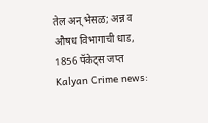तेल अन् भेसळ; अन्न व औषध विभागाची धाड, 1856 पॅकेट्स जप्त
Kalyan Crime news: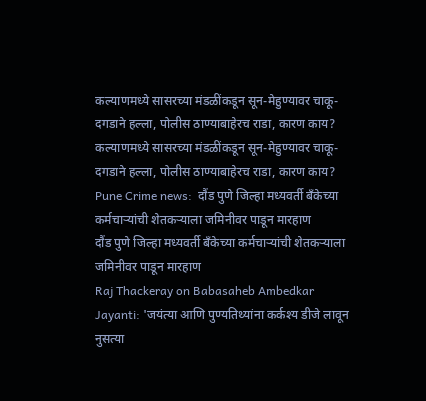कल्याणमध्ये सासरच्या मंडळींकडून सून-मेहुण्यावर चाकू-दगडाने हल्ला, पोलीस ठाण्याबाहेरच राडा, कारण काय?
कल्याणमध्ये सासरच्या मंडळींकडून सून-मेहुण्यावर चाकू-दगडाने हल्ला, पोलीस ठाण्याबाहेरच राडा, कारण काय?
Pune Crime news:  दौंड पुणे जिल्हा मध्यवर्ती बँकेच्या कर्मचाऱ्यांची शेतकऱ्याला जमिनीवर पाडून मारहाण
दौंड पुणे जिल्हा मध्यवर्ती बँकेच्या कर्मचाऱ्यांची शेतकऱ्याला जमिनीवर पाडून मारहाण
Raj Thackeray on Babasaheb Ambedkar Jayanti: 'जयंत्या आणि पुण्यतिथ्यांना कर्कश्य डीजे लावून नुसत्या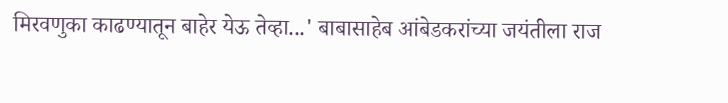मिरवणुका काढण्यातून बाहेर येऊ तेव्हा...' बाबासाहेब आंबेडकरांच्या जयंतीला राज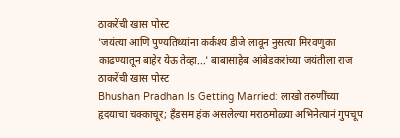ठाकरेंची खास पोस्ट
'जयंत्या आणि पुण्यतिथ्यांना कर्कश्य डीजे लावून नुसत्या मिरवणुका काढण्यातून बाहेर येऊ तेव्हा...' बाबासाहेब आंबेडकरांच्या जयंतीला राज ठाकरेंची खास पोस्ट
Bhushan Pradhan Is Getting Married: लाखो तरुणींच्या हृदयाचा चक्काचूर; हँडसम हंक असलेल्या मराठमोळ्या अभिनेत्यानं गुपचूप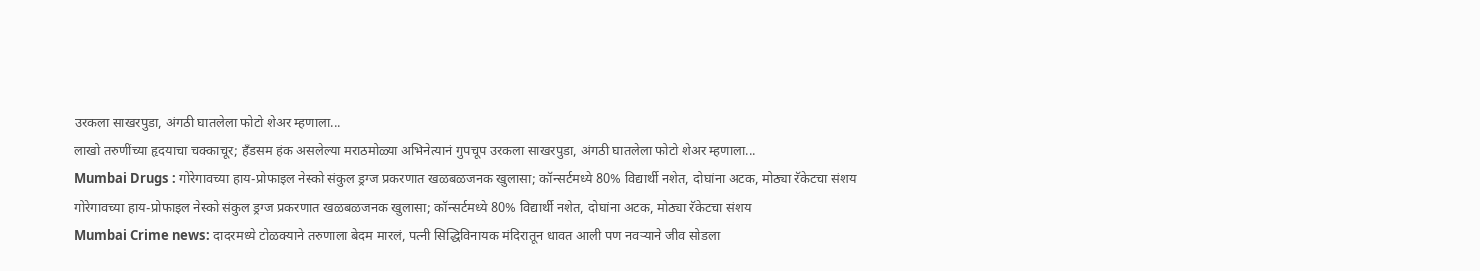उरकला साखरपुडा, अंगठी घातलेला फोटो शेअर म्हणाला...
लाखो तरुणींच्या हृदयाचा चक्काचूर; हँडसम हंक असलेल्या मराठमोळ्या अभिनेत्यानं गुपचूप उरकला साखरपुडा, अंगठी घातलेला फोटो शेअर म्हणाला...
Mumbai Drugs : गोरेगावच्या हाय-प्रोफाइल नेस्को संकुल ड्रग्ज प्रकरणात खळबळजनक खुलासा; कॉन्सर्टमध्ये 80% विद्यार्थी नशेत, दोघांना अटक, मोठ्या रॅकेटचा संशय
गोरेगावच्या हाय-प्रोफाइल नेस्को संकुल ड्रग्ज प्रकरणात खळबळजनक खुलासा; कॉन्सर्टमध्ये 80% विद्यार्थी नशेत, दोघांना अटक, मोठ्या रॅकेटचा संशय
Mumbai Crime news: दादरमध्ये टोळक्याने तरुणाला बेदम मारलं, पत्नी सिद्धिविनायक मंदिरातून धावत आली पण नवऱ्याने जीव सोडला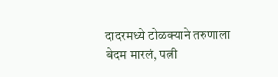दादरमध्ये टोळक्याने तरुणाला बेदम मारलं, पत्नी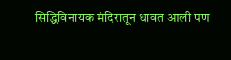सिद्धिविनायक मंदिरातून धावत आली पण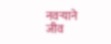नवऱ्याने जीव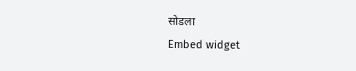सोडला
Embed widget